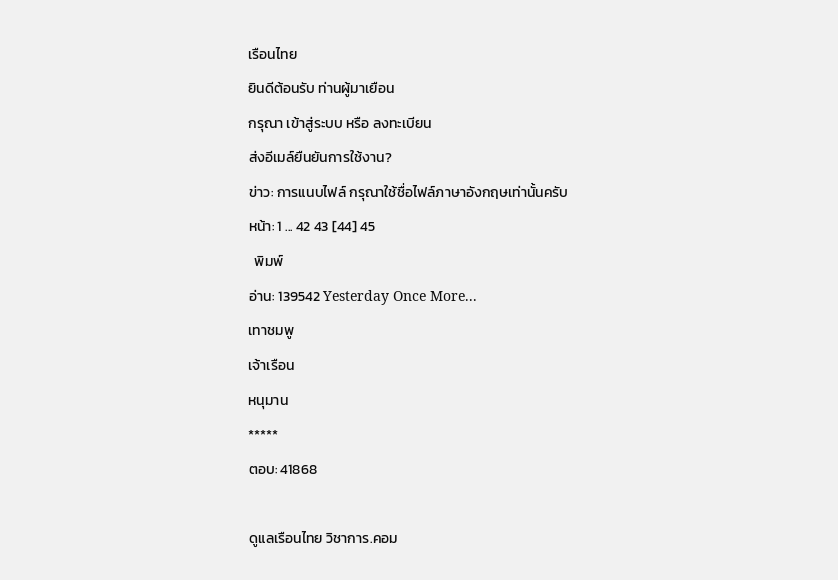เรือนไทย
ยินดีต้อนรับ ท่านผู้มาเยือน
กรุณา เข้าสู่ระบบ หรือ ลงทะเบียน
ส่งอีเมล์ยืนยันการใช้งาน?
ข่าว: การแนบไฟล์ กรุณาใช้ชื่อไฟล์ภาษาอังกฤษเท่านั้นครับ
หน้า: 1 ... 42 43 [44] 45
  พิมพ์
อ่าน: 139542 Yesterday Once More...
เทาชมพู
เจ้าเรือน
หนุมาน
*****
ตอบ: 41868

ดูแลเรือนไทย วิชาการ.คอม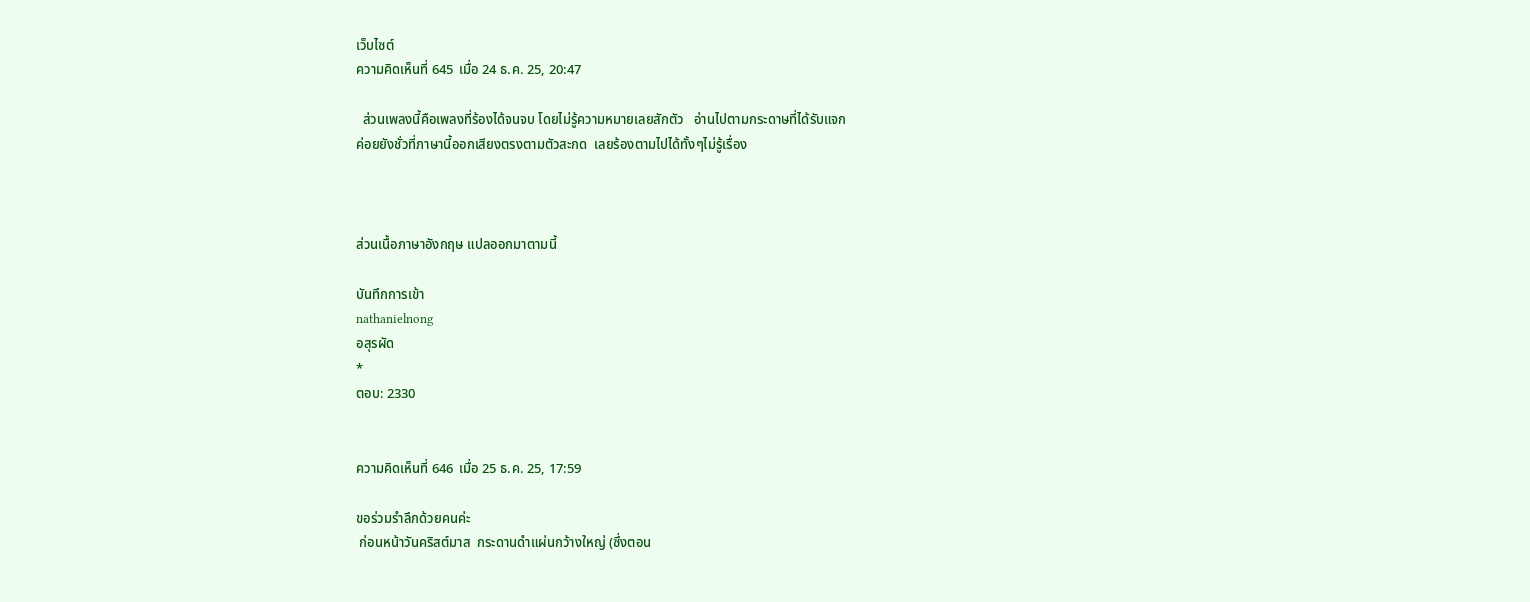เว็บไซต์
ความคิดเห็นที่ 645  เมื่อ 24 ธ.ค. 25, 20:47

  ส่วนเพลงนี้คือเพลงที่ร้องได้จนจบ โดยไม่รู้ความหมายเลยสักตัว   อ่านไปตามกระดาษที่ได้รับแจก
ค่อยยังชั่วที่ภาษานี้ออกเสียงตรงตามตัวสะกด  เลยร้องตามไปได้ทั้งๆไม่รู้เรื่อง



ส่วนเนื้อภาษาอังกฤษ แปลออกมาตามนี้

บันทึกการเข้า
nathanielnong
อสุรผัด
*
ตอบ: 2330


ความคิดเห็นที่ 646  เมื่อ 25 ธ.ค. 25, 17:59

ขอร่วมรำลึกด้วยคนค่ะ
 ก่อนหน้าวันคริสต์มาส  กระดานดำแผ่นกว้างใหญ่ (ซึ่งตอน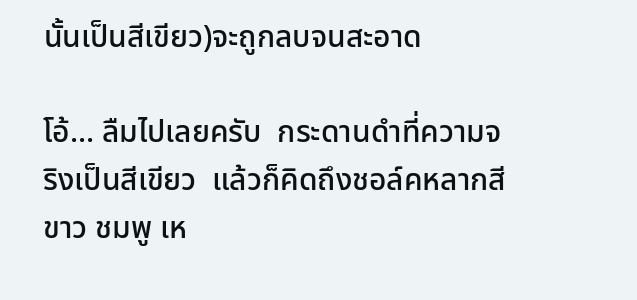นั้นเป็นสีเขียว)จะถูกลบจนสะอาด

โอ้... ลืมไปเลยครับ  กระดานดำที่ความจริงเป็นสีเขียว  แล้วก็คิดถึงชอล์คหลากสี  ขาว ชมพู เห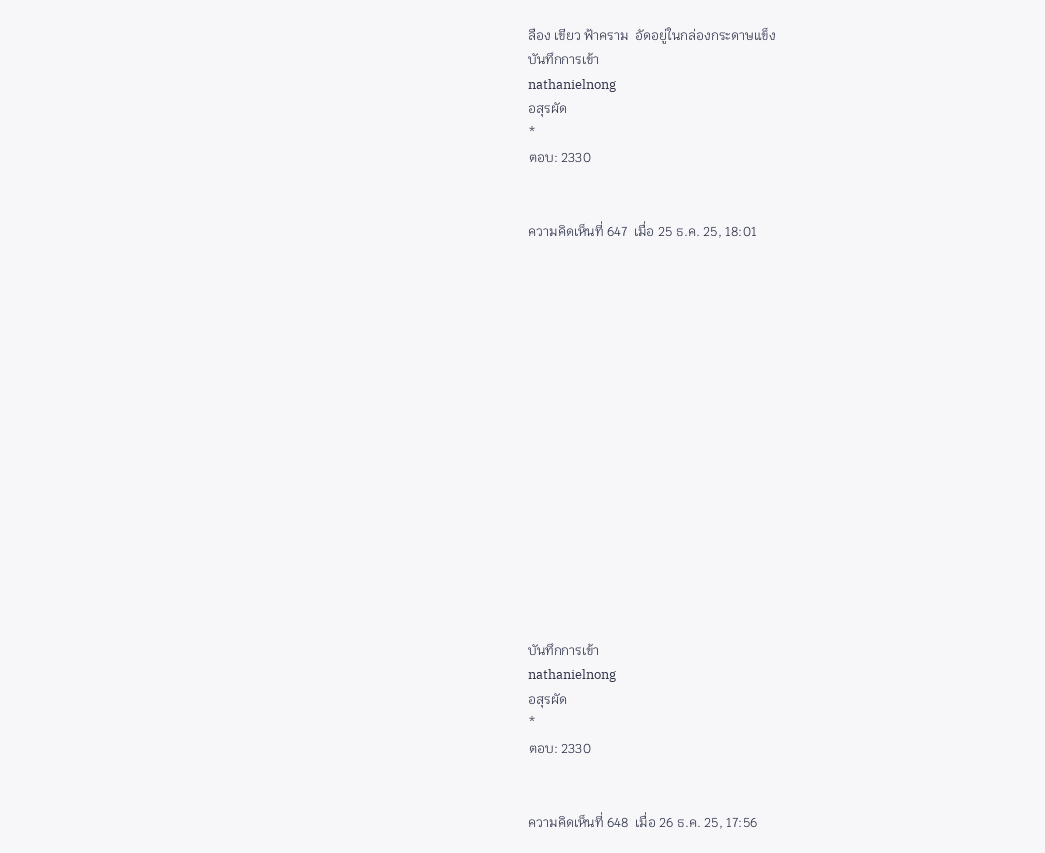ลือง เขียว ฟ้าคราม  อัดอยู่ในกล่องกระดาษแข็ง
บันทึกการเข้า
nathanielnong
อสุรผัด
*
ตอบ: 2330


ความคิดเห็นที่ 647  เมื่อ 25 ธ.ค. 25, 18:01
















บันทึกการเข้า
nathanielnong
อสุรผัด
*
ตอบ: 2330


ความคิดเห็นที่ 648  เมื่อ 26 ธ.ค. 25, 17:56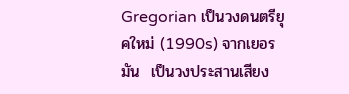Gregorian เป็นวงดนตรียุคใหม่ (1990s) จากเยอรมัน  เป็นวงประสานเสียง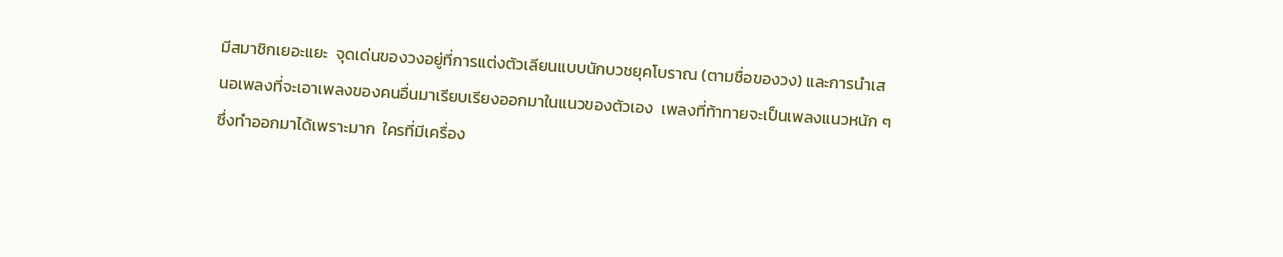มีสมาชิกเยอะแยะ  จุดเด่นของวงอยู่ที่การแต่งตัวเลียนแบบนักบวชยุคโบราณ (ตามชื่อของวง) และการนำเสนอเพลงที่จะเอาเพลงของคนอื่นมาเรียบเรียงออกมาในแนวของตัวเอง  เพลงที่ท้าทายจะเป็นเพลงแนวหนัก ๆ ซึ่งทำออกมาได้เพราะมาก  ใครที่มีเครื่อง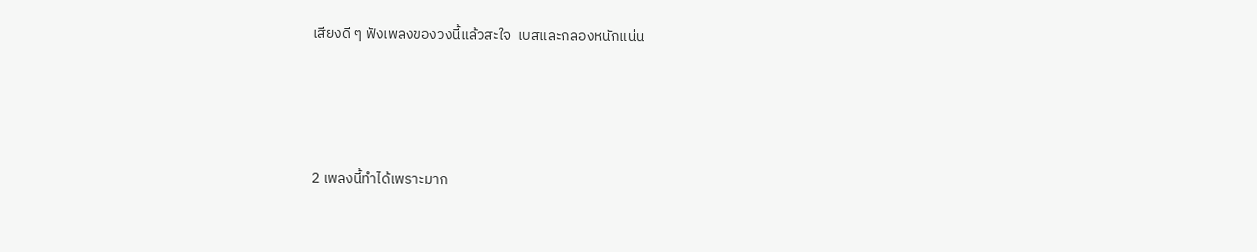เสียงดี ๆ ฟังเพลงของวงนี้แล้วสะใจ  เบสและกลองหนักแน่น





2 เพลงนี้ทำได้เพราะมาก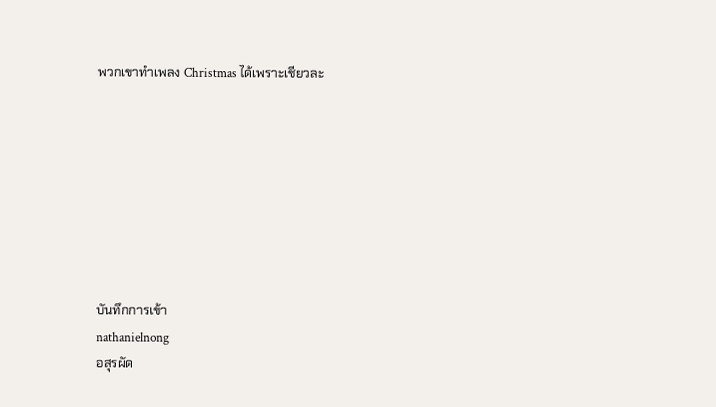พวกเขาทำเพลง Christmas ได้เพราะเชียวละ








บันทึกการเข้า
nathanielnong
อสุรผัด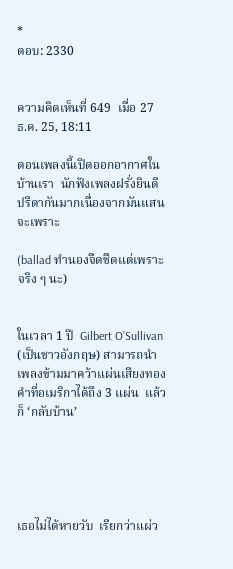*
ตอบ: 2330


ความคิดเห็นที่ 649  เมื่อ 27 ธ.ค. 25, 18:11

ตอนเพลงนี้เปิดออกอากาศในบ้านเรา  นักฟังเพลงฝรั่งยินดีปรีดากันมากเนื่องจากมันแสนจะเพราะ

(ballad ทำนองจืดชืดแต่เพราะจริง ๆ นะ)


ในเวลา 1 ปี  Gilbert O’Sullivan  (เป็นชาวอังกฤษ) สามารถนำเพลงข้ามมาคว้าแผ่นเสียงทองคำที่อเมริกาได้ถึง 3 แผ่น  แล้วก็ ‘กลับบ้าน’





เธอไม่ได้หายวับ  เรียกว่าแผ่ว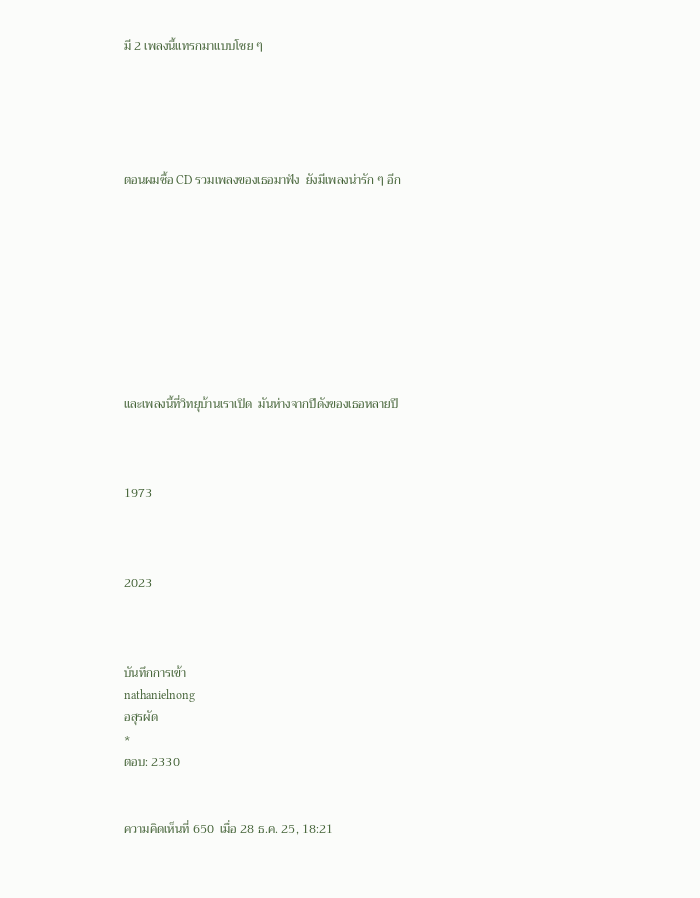มี 2 เพลงนี้แทรกมาแบบโชย ๆ





ตอนผมซื้อ CD รวมเพลงของเธอมาฟัง  ยังมีเพลงน่ารัก ๆ อีก









และเพลงนี้ที่วิทยุบ้านเราเปิด  มันห่างจากปีดังของเธอหลายปี



1973



2023



บันทึกการเข้า
nathanielnong
อสุรผัด
*
ตอบ: 2330


ความคิดเห็นที่ 650  เมื่อ 28 ธ.ค. 25, 18:21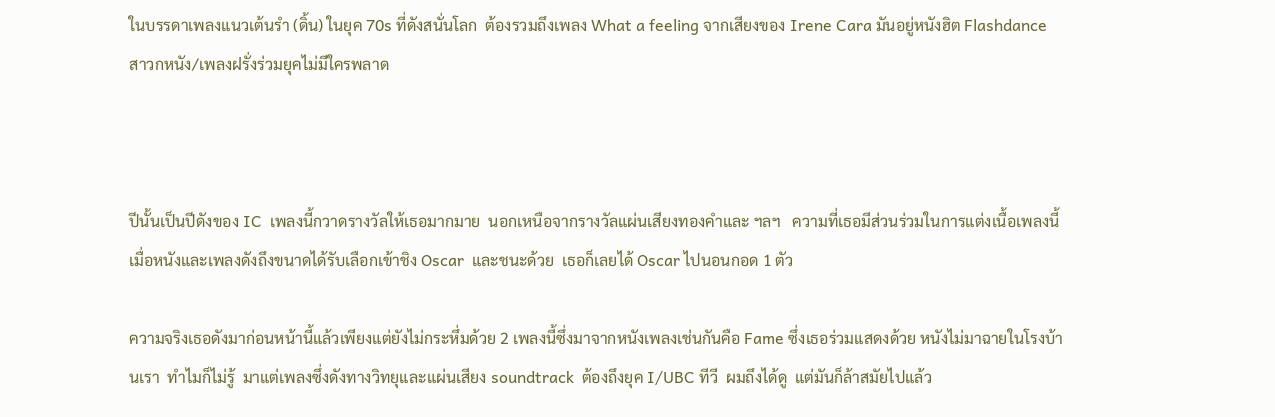ในบรรดาเพลงแนวเต้นรำ (ดิ้น) ในยุค 70s ที่ดังสนั่นโลก  ต้องรวมถึงเพลง What a feeling จากเสียงของ Irene Cara มันอยู่หนังฮิต Flashdance  สาวกหนัง/เพลงฝรั่งร่วมยุคไม่มีใครพลาด



ปีนั้นเป็นปีดังของ IC  เพลงนี้กวาดรางวัลให้เธอมากมาย  นอกเหนือจากรางวัลแผ่นเสียงทองคำและ ฯลฯ   ความที่เธอมีส่วนร่วมในการแต่งเนื้อเพลงนี้  เมื่อหนังและเพลงดังถึงขนาดได้รับเลือกเข้าชิง Oscar  และชนะด้วย  เธอก็เลยได้ Oscar ไปนอนกอด 1 ตัว

ความจริงเธอดังมาก่อนหน้านี้แล้วเพียงแต่ยังไม่กระหึ่มด้วย 2 เพลงนี้ซึ่งมาจากหนังเพลงเช่นกันคือ Fame ซึ่งเธอร่วมแสดงด้วย หนังไม่มาฉายในโรงบ้านเรา  ทำไมก็ไม่รู้  มาแต่เพลงซึ่งดังทางวิทยุและแผ่นเสียง soundtrack  ต้องถึงยุค I/UBC ทีวี  ผมถึงได้ดู  แต่มันก็ล้าสมัยไปแล้ว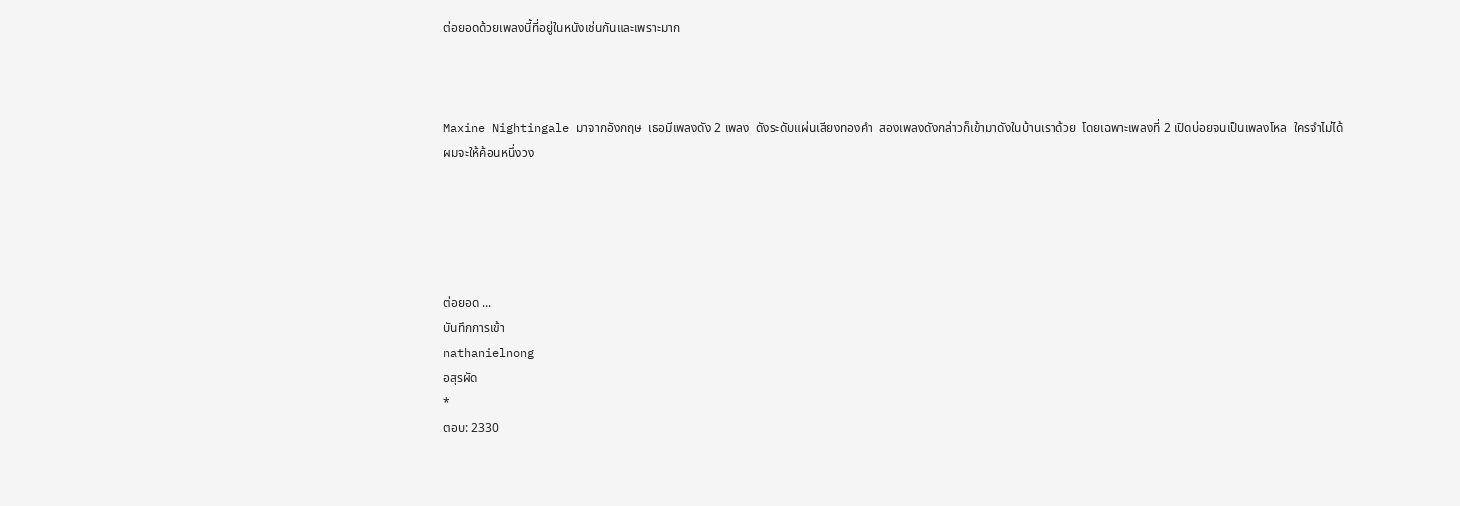ต่อยอดด้วยเพลงนี้ที่อยู่ในหนังเช่นกันและเพราะมาก



Maxine Nightingale มาจากอังกฤษ  เธอมีเพลงดัง 2 เพลง  ดังระดับแผ่นเสียงทองคำ  สองเพลงดังกล่าวก็เข้ามาดังในบ้านเราด้วย  โดยเฉพาะเพลงที่ 2 เปิดบ่อยจนเป็นเพลงโหล  ใครจำไม่ได้  ผมจะให้ค้อนหนึ่งวง





ต่อยอด ...
บันทึกการเข้า
nathanielnong
อสุรผัด
*
ตอบ: 2330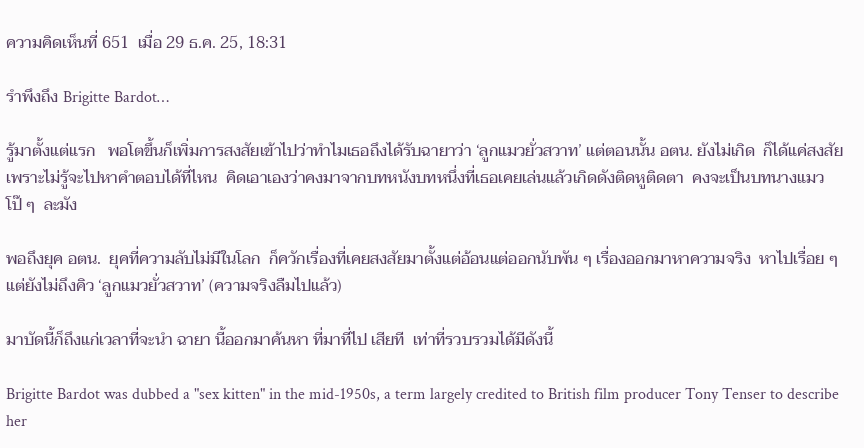ความคิดเห็นที่ 651  เมื่อ 29 ธ.ค. 25, 18:31

รำพึงถึง Brigitte Bardot…

รู้มาตั้งแต่แรก   พอโตขึ้นก็เพิ่มการสงสัยเข้าไปว่าทำไมเธอถึงได้รับฉายาว่า ‘ลูกแมวยั่วสวาท’ แต่ตอนนั้น อตน. ยังไม่เกิด  ก็ได้แค่สงสัย  เพราะไม่รู้จะไปหาคำตอบได้ที่ไหน  คิดเอาเองว่าคงมาจากบทหนังบทหนึ่งที่เธอเคยเล่นแล้วเกิดดังติดหูติดตา  คงจะเป็นบทนางแมวโป๊ ๆ  ละมัง

พอถึงยุค อตน.  ยุคที่ความลับไม่มีในโลก  ก็ควักเรื่องที่เคยสงสัยมาตั้งแต่อ้อนแต่ออกนับพัน ๆ เรื่องออกมาหาความจริง  หาไปเรื่อย ๆ  แต่ยังไม่ถึงคิว ‘ลูกแมวยั่วสวาท’ (ความจริงลืมไปแล้ว)

มาบัดนี้ก็ถึงแก่เวลาที่จะนำ ฉายา นี้ออกมาค้นหา ที่มาที่ไป เสียที  เท่าที่รวบรวมได้มีดังนี้

Brigitte Bardot was dubbed a "sex kitten" in the mid-1950s, a term largely credited to British film producer Tony Tenser to describe her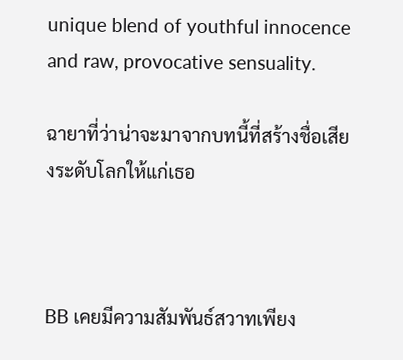unique blend of youthful innocence and raw, provocative sensuality.

ฉายาที่ว่าน่าจะมาจากบทนี้ที่สร้างชื่อเสียงระดับโลกให้แก่เธอ



BB เคยมีความสัมพันธ์สวาทเพียง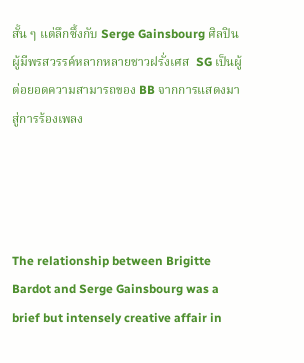สั้น ๆ แต่ลึกซึ้งกับ Serge Gainsbourg ศิลปินผู้มีพรสวรรค์หลากหลายชาวฝรั่งเศส  SG เป็นผู้ต่อยอดความสามารถของ BB จากการแสดงมาสู่การร้องเพลง




The relationship between Brigitte Bardot and Serge Gainsbourg was a brief but intensely creative affair in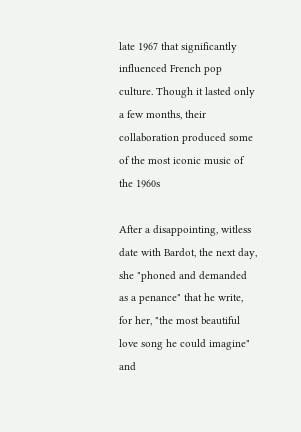late 1967 that significantly influenced French pop culture. Though it lasted only a few months, their collaboration produced some of the most iconic music of the 1960s

After a disappointing, witless date with Bardot, the next day, she "phoned and demanded as a penance" that he write, for her, "the most beautiful love song he could imagine" and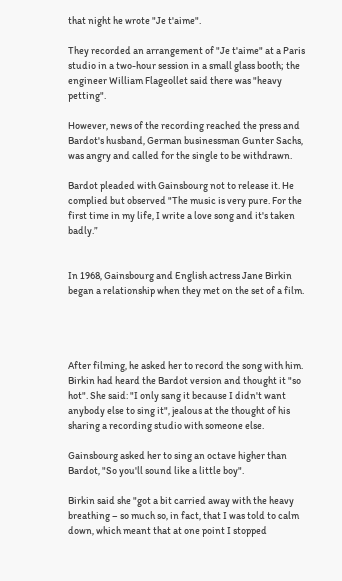that night he wrote "Je t'aime".

They recorded an arrangement of "Je t'aime" at a Paris studio in a two-hour session in a small glass booth; the engineer William Flageollet said there was "heavy petting".

However, news of the recording reached the press and Bardot's husband, German businessman Gunter Sachs, was angry and called for the single to be withdrawn.

Bardot pleaded with Gainsbourg not to release it. He complied but observed "The music is very pure. For the first time in my life, I write a love song and it's taken badly.”


In 1968, Gainsbourg and English actress Jane Birkin began a relationship when they met on the set of a film.




After filming, he asked her to record the song with him. Birkin had heard the Bardot version and thought it "so hot". She said: "I only sang it because I didn't want anybody else to sing it", jealous at the thought of his sharing a recording studio with someone else.

Gainsbourg asked her to sing an octave higher than Bardot, "So you'll sound like a little boy".

Birkin said she "got a bit carried away with the heavy breathing – so much so, in fact, that I was told to calm down, which meant that at one point I stopped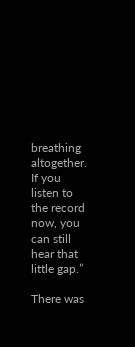breathing altogether. If you listen to the record now, you can still hear that little gap.”

There was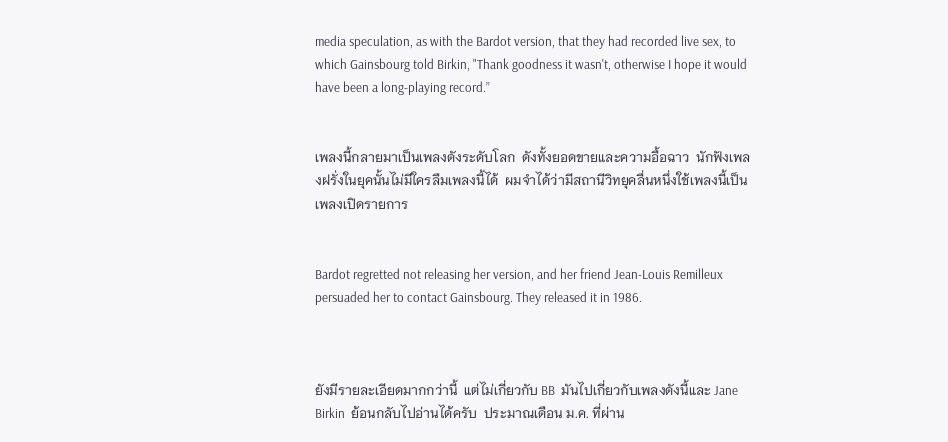media speculation, as with the Bardot version, that they had recorded live sex, to which Gainsbourg told Birkin, "Thank goodness it wasn't, otherwise I hope it would have been a long-playing record.”


เพลงนี้กลายมาเป็นเพลงดังระดับโลก  ดังทั้งยอดขายและความอื้อฉาว  นักฟังเพลงฝรั่งในยุคนั้นไม่มีใครลืมเพลงนี้ได้  ผมจำได้ว่ามีสถานีวิทยุคลื่นหนึ่งใช้เพลงนี้เป็นเพลงเปิดรายการ


Bardot regretted not releasing her version, and her friend Jean-Louis Remilleux persuaded her to contact Gainsbourg. They released it in 1986.



ยังมีรายละเอียดมากกว่านี้  แต่ไม่เกี่ยวกับ BB  มันไปเกี่ยวกับเพลงดังนี้และ Jane Birkin  ย้อนกลับไปอ่านได้ครับ  ประมาณเดือน ม.ค. ที่ผ่าน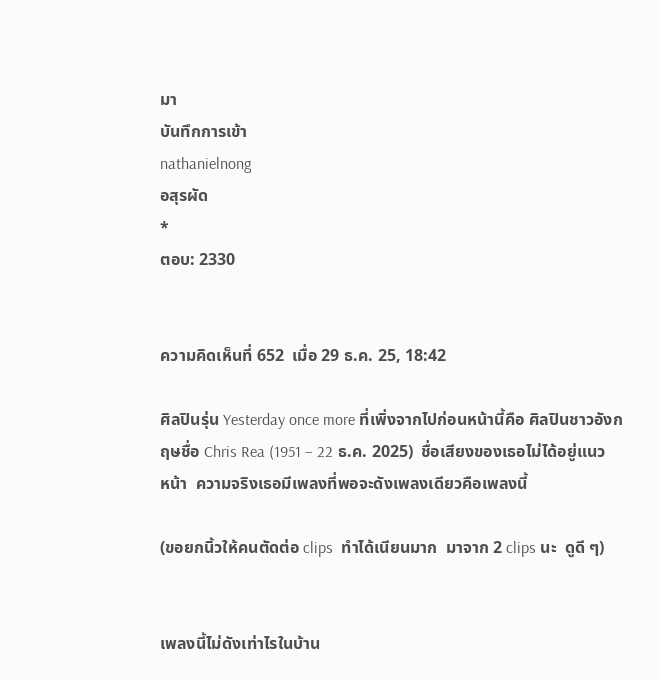มา
บันทึกการเข้า
nathanielnong
อสุรผัด
*
ตอบ: 2330


ความคิดเห็นที่ 652  เมื่อ 29 ธ.ค. 25, 18:42

ศิลปินรุ่น Yesterday once more ที่เพิ่งจากไปก่อนหน้านี้คือ ศิลปินชาวอังกฤษชื่อ Chris Rea (1951 – 22 ธ.ค. 2025)  ชื่อเสียงของเธอไม่ได้อยู่แนวหน้า  ความจริงเธอมีเพลงที่พอจะดังเพลงเดียวคือเพลงนี้

(ขอยกนิ้วให้คนตัดต่อ clips  ทำได้เนียนมาก  มาจาก 2 clips นะ  ดูดี ๆ)


เพลงนี้ไม่ดังเท่าไรในบ้าน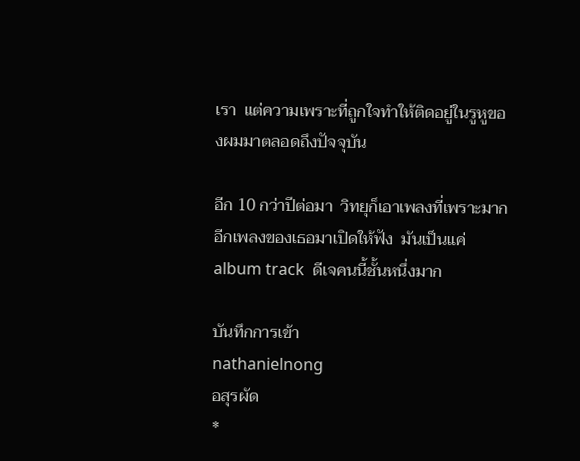เรา  แต่ความเพราะที่ถูกใจทำให้ติดอยู่ในรูหูของผมมาตลอดถึงปัจจุบัน

อีก 10 กว่าปีต่อมา  วิทยุก็เอาเพลงที่เพราะมากอีกเพลงของเธอมาเปิดให้ฟัง  มันเป็นแค่ album track  ดีเจคนนี้ชั้นหนึ่งมาก

บันทึกการเข้า
nathanielnong
อสุรผัด
*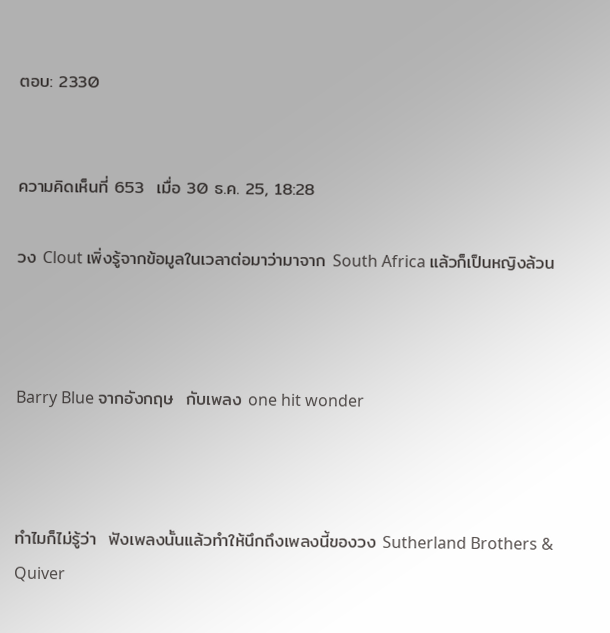ตอบ: 2330


ความคิดเห็นที่ 653  เมื่อ 30 ธ.ค. 25, 18:28

วง Clout เพิ่งรู้จากข้อมูลในเวลาต่อมาว่ามาจาก South Africa แล้วก็เป็นหญิงล้วน



Barry Blue จากอังกฤษ  กับเพลง one hit wonder



ทำไมก็ไม่รู้ว่า  ฟังเพลงนั้นแล้วทำให้นึกถึงเพลงนี้ของวง Sutherland Brothers & Quiver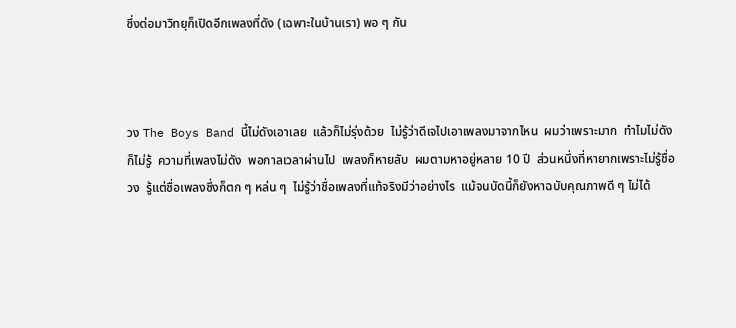ซึ่งต่อมาวิทยุก็เปิดอีกเพลงที่ดัง (เฉพาะในบ้านเรา) พอ ๆ กัน



วง The Boys Band นี้ไม่ดังเอาเลย  แล้วก็ไม่รุ่งด้วย  ไม่รู้ว่าดีเจไปเอาเพลงมาจากไหน  ผมว่าเพราะมาก  ทำไมไม่ดังก็ไม่รู้  ความที่เพลงไม่ดัง  พอกาลเวลาผ่านไป  เพลงก็หายลับ  ผมตามหาอยู่หลาย 10 ปี  ส่วนหนึ่งที่หายากเพราะไม่รู้ชื่อวง  รู้แต่ชื่อเพลงซึ่งก็ตก ๆ หล่น ๆ  ไม่รู้ว่าชื่อเพลงที่แท้จริงมีว่าอย่างไร  แม้จนบัดนี้ก็ยังหาฉบับคุณภาพดี ๆ ไม่ได้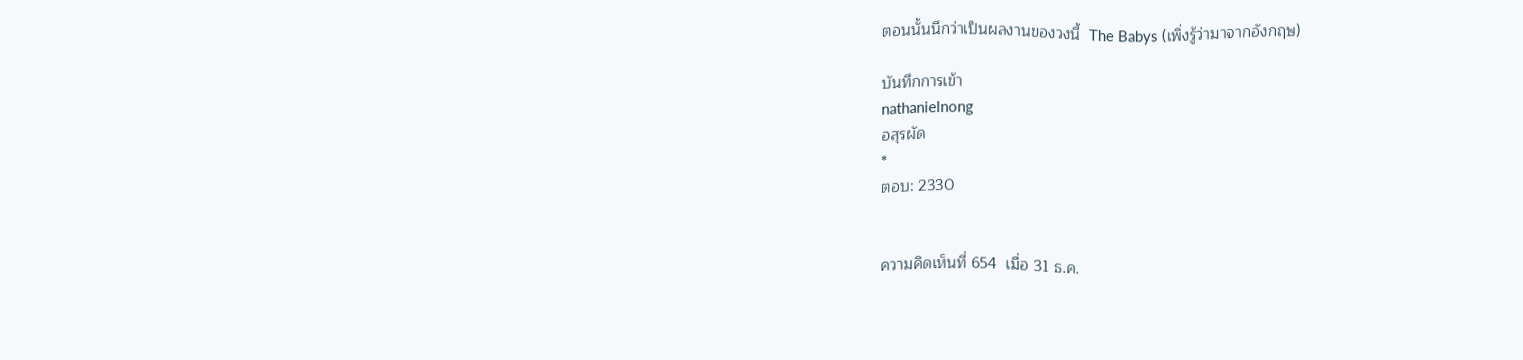ตอนนั้นนึกว่าเป็นผลงานของวงนี้  The Babys (เพิ่งรู้ว่ามาจากอังกฤษ)

บันทึกการเข้า
nathanielnong
อสุรผัด
*
ตอบ: 2330


ความคิดเห็นที่ 654  เมื่อ 31 ธ.ค.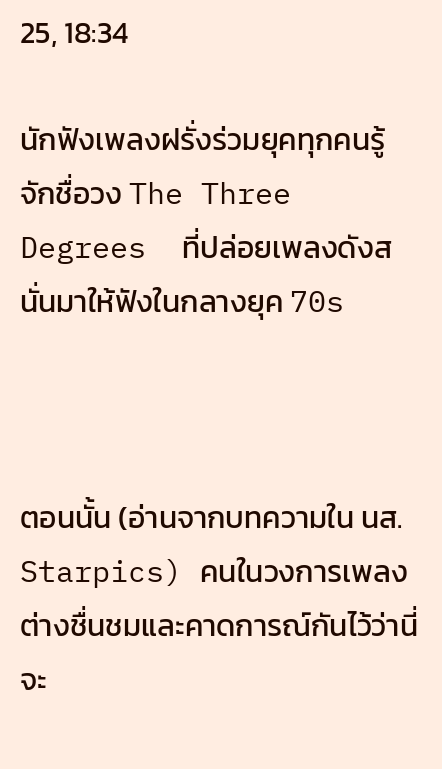25, 18:34

นักฟังเพลงฝรั่งร่วมยุคทุกคนรู้จักชื่อวง The Three Degrees  ที่ปล่อยเพลงดังสนั่นมาให้ฟังในกลางยุค 70s



ตอนนั้น (อ่านจากบทความใน นส. Starpics) คนในวงการเพลงต่างชื่นชมและคาดการณ์กันไว้ว่านี่จะ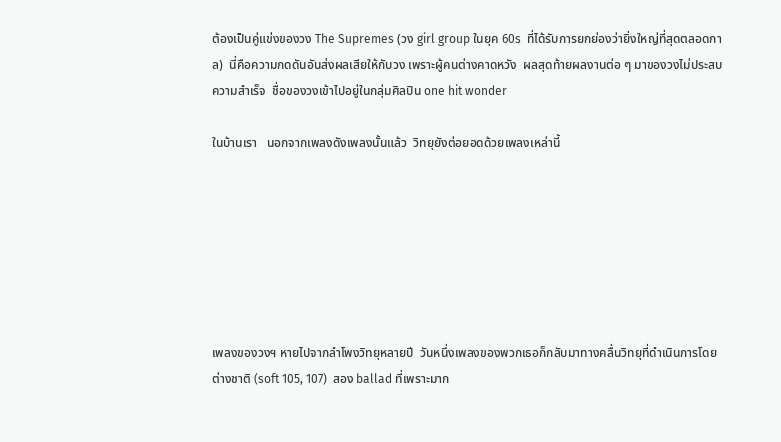ต้องเป็นคู่แข่งของวง The Supremes (วง girl group ในยุค 60s  ที่ได้รับการยกย่องว่ายิ่งใหญ่ที่สุดตลอดกาล)  นี่คือความกดดันอันส่งผลเสียให้กับวง เพราะผู้คนต่างคาดหวัง  ผลสุดท้ายผลงานต่อ ๆ มาของวงไม่ประสบความสำเร็จ  ชื่อของวงเข้าไปอยู่ในกลุ่มศิลปิน one hit wonder

ในบ้านเรา   นอกจากเพลงดังเพลงนั้นแล้ว  วิทยุยังต่อยอดด้วยเพลงเหล่านี้







เพลงของวงฯ หายไปจากลำโพงวิทยุหลายปี  วันหนึ่งเพลงของพวกเธอก็กลับมาทางคลื่นวิทยุที่ดำเนินการโดยต่างชาติ (soft 105, 107)  สอง ballad ที่เพราะมาก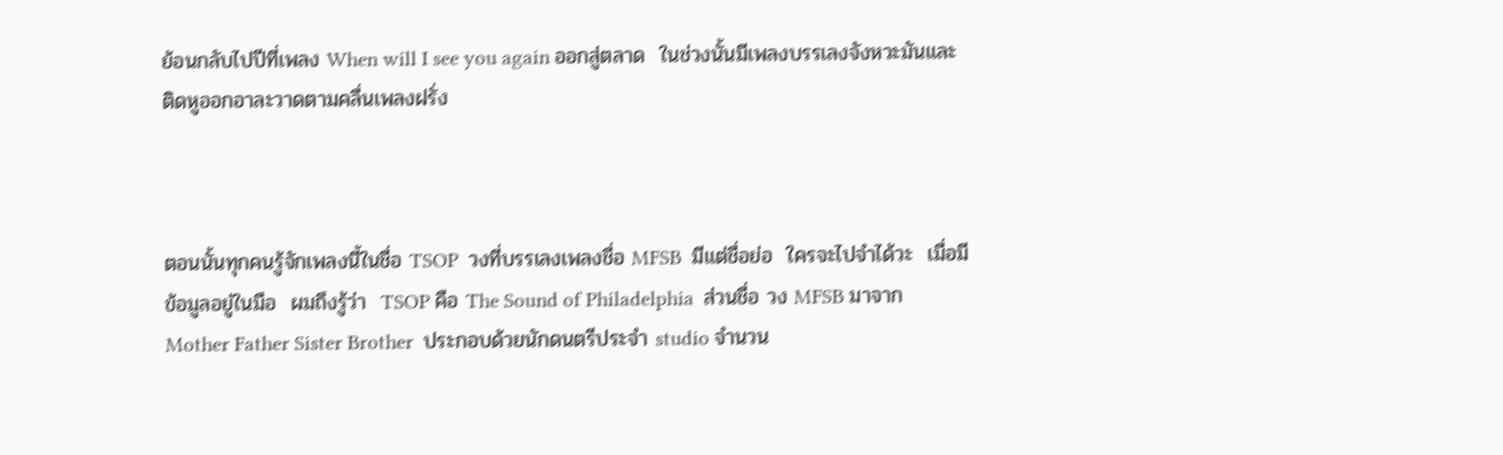ย้อนกลับไปปีที่เพลง When will I see you again ออกสู่ตลาด  ในช่วงนั้นมีเพลงบรรเลงจังหวะมันและติดหูออกอาละวาดตามคลื่นเพลงฝรั่ง



ตอนนั้นทุกคนรู้จักเพลงนี้ในชื่อ TSOP  วงที่บรรเลงเพลงชื่อ MFSB  มีแต่ชื่อย่อ  ใครจะไปจำได้วะ  เมื่อมีข้อมูลอยู่ในมือ  ผมถึงรู้ว่า  TSOP คือ The Sound of Philadelphia  ส่วนชื่อ วง MFSB มาจาก Mother Father Sister Brother  ประกอบด้วยนักดนตรีประจำ studio จำนวน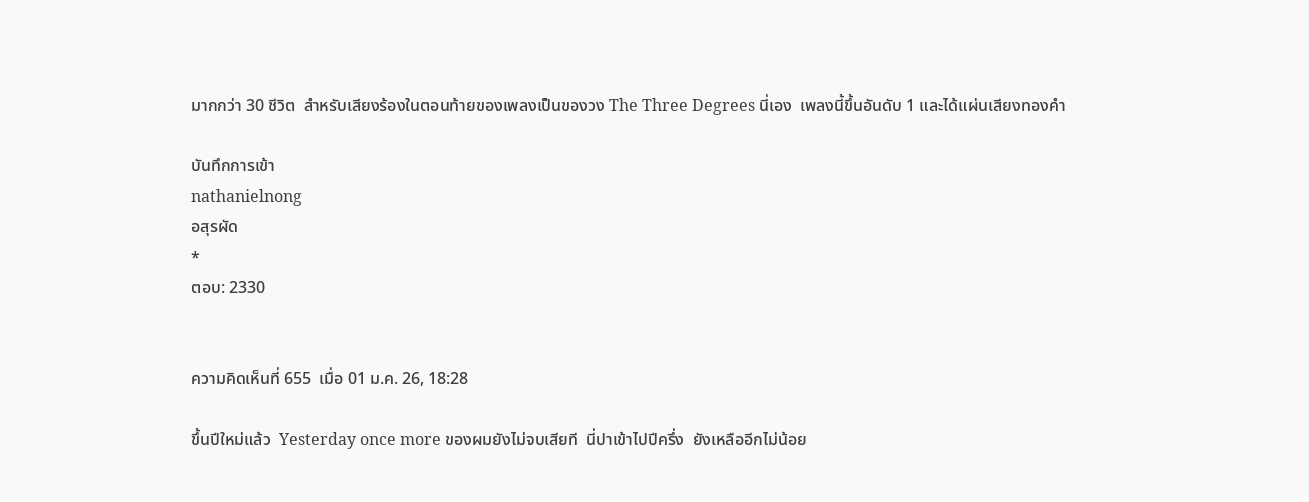มากกว่า 30 ชีวิต  สำหรับเสียงร้องในตอนท้ายของเพลงเป็นของวง The Three Degrees นี่เอง  เพลงนี้ขึ้นอันดับ 1 และได้แผ่นเสียงทองคำ

บันทึกการเข้า
nathanielnong
อสุรผัด
*
ตอบ: 2330


ความคิดเห็นที่ 655  เมื่อ 01 ม.ค. 26, 18:28

ขึ้นปีใหม่แล้ว  Yesterday once more ของผมยังไม่จบเสียที  นี่ปาเข้าไปปีครึ่ง  ยังเหลืออีกไม่น้อย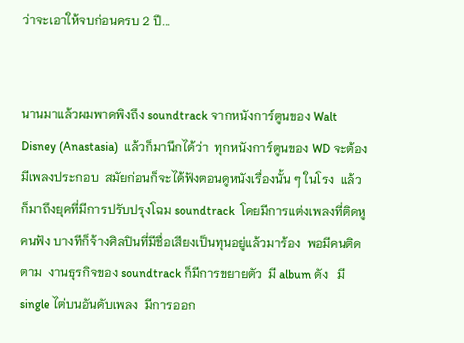ว่าจะเอาให้จบก่อนครบ 2 ปี...


นานมาแล้วผมพาดพิงถึง soundtrack จากหนังการ์ตูนของ Walt Disney (Anastasia)  แล้วก็มานึกได้ว่า  ทุกหนังการ์ตูนของ WD จะต้องมีเพลงประกอบ  สมัยก่อนก็จะได้ฟังตอนดูหนังเรื่องนั้น ๆ ในโรง  แล้วก็มาถึงยุคที่มีการปรับปรุงโฉม soundtrack  โดยมีการแต่งเพลงที่ติดหูคนฟัง บางทีก็จ้างศิลปินที่มีชื่อเสียงเป็นทุนอยู่แล้วมาร้อง  พอมีคนติดตาม  งานธุรกิจของ soundtrack ก็มีการขยายตัว  มี album ดัง   มี single ไต่บนอันดับเพลง  มีการออก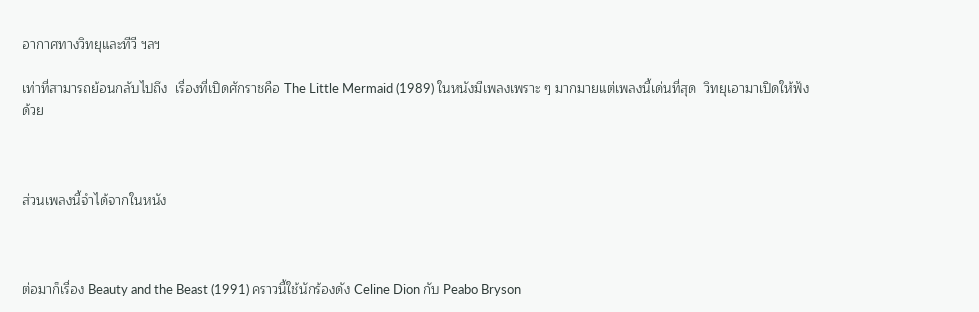อากาศทางวิทยุและทีวี ฯลฯ

เท่าที่สามารถย้อนกลับไปถึง  เรื่องที่เปิดศักราชคือ The Little Mermaid (1989) ในหนังมีเพลงเพราะ ๆ มากมายแต่เพลงนี้เด่นที่สุด  วิทยุเอามาเปิดให้ฟังด้วย



ส่วนเพลงนี้จำได้จากในหนัง



ต่อมาก็เรื่อง Beauty and the Beast (1991) คราวนี้ใช้นักร้องดัง Celine Dion กับ Peabo Bryson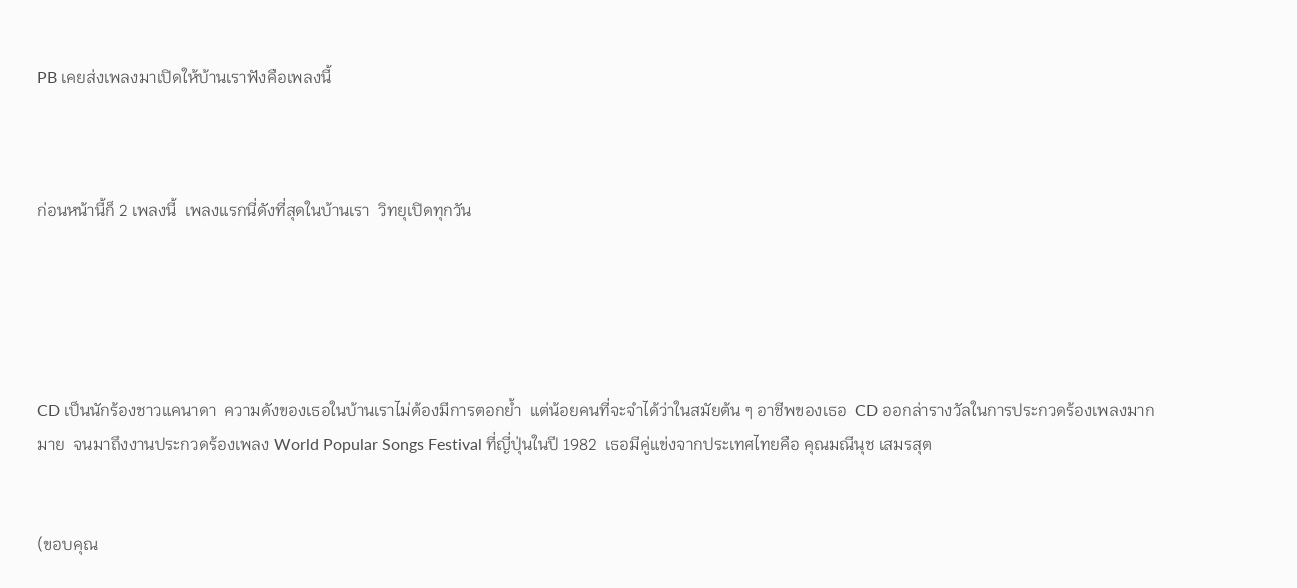PB เคยส่งเพลงมาเปิดให้บ้านเราฟังคือเพลงนี้



ก่อนหน้านี้ก็ 2 เพลงนี้  เพลงแรกนี่ดังที่สุดในบ้านเรา  วิทยุเปิดทุกวัน





CD เป็นนักร้องชาวแคนาดา  ความดังของเธอในบ้านเราไม่ต้องมีการตอกย้ำ  แต่น้อยคนที่จะจำได้ว่าในสมัยต้น ๆ อาชีพของเธอ  CD ออกล่ารางวัลในการประกวดร้องเพลงมากมาย  จนมาถึงงานประกวดร้องเพลง World Popular Songs Festival ที่ญี่ปุ่นในปี 1982  เธอมีคู่แข่งจากประเทศไทยคือ คุณมณีนุช เสมรสุต


(ขอบคุณ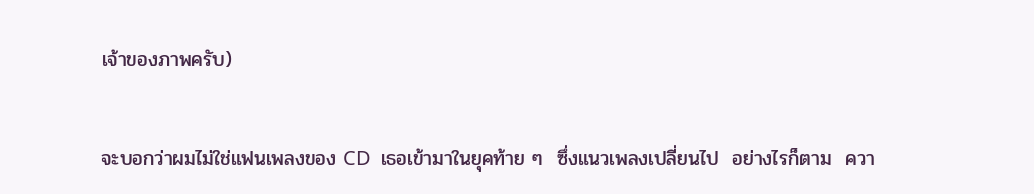เจ้าของภาพครับ)


จะบอกว่าผมไม่ใช่แฟนเพลงของ CD  เธอเข้ามาในยุคท้าย ๆ  ซึ่งแนวเพลงเปลี่ยนไป  อย่างไรก็ตาม  ควา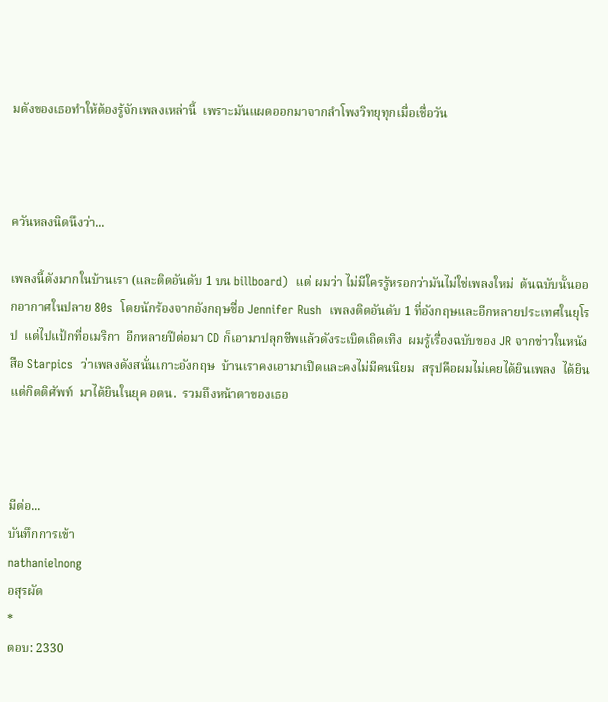มดังของเธอทำให้ต้องรู้จักเพลงเหล่านี้  เพราะมันแผดออกมาจากลำโพงวิทยุทุกเมื่อเชื่อวัน



ควันหลงนิดนึงว่า...

เพลงนี้ดังมากในบ้านเรา (และติดอันดับ 1 บน billboard)  แต่ ผมว่า ไม่มีใครรู้หรอกว่ามันไม่ใช่เพลงใหม่  ต้นฉบับนั้นออกอากาศในปลาย 80s  โดยนักร้องจากอังกฤษชื่อ Jennifer Rush  เพลงติดอันดับ 1 ที่อังกฤษและอีกหลายประเทศในยุโรป  แต่ไปแป้กที่อเมริกา  อีกหลายปีต่อมา CD ก็เอามาปลุกชีพแล้วดังระเบิดเถิดเทิง  ผมรู้เรื่องฉบับของ JR จากข่าวในหนังสือ Starpics  ว่าเพลงดังสนั่นเกาะอังกฤษ  บ้านเราคงเอามาเปิดและคงไม่มีคนนิยม  สรุปคือผมไม่เคยได้ยินเพลง  ได้ยินแต่กิตติศัพท์  มาได้ยินในยุค อตน.  รวมถึงหน้าตาของเธอ



มีต่อ...
บันทึกการเข้า
nathanielnong
อสุรผัด
*
ตอบ: 2330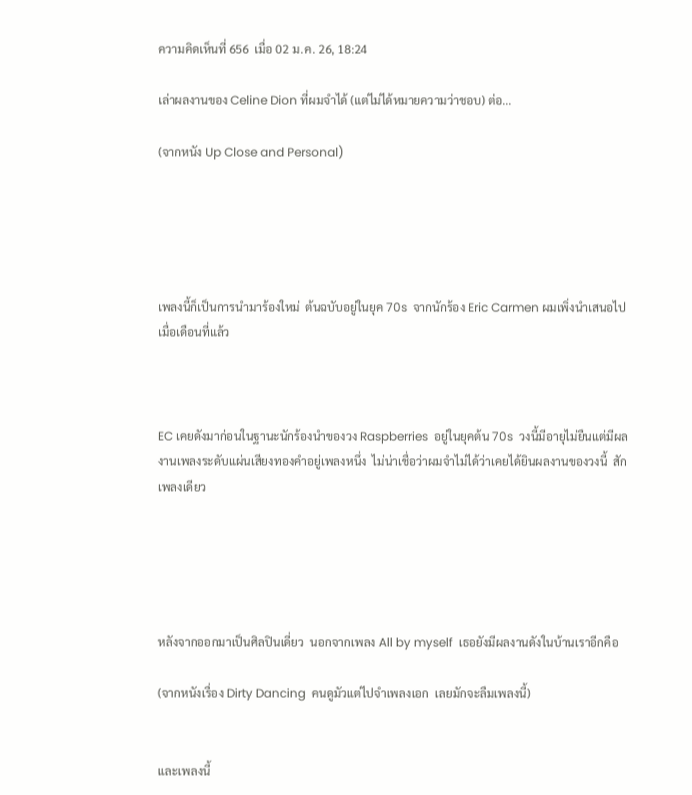ความคิดเห็นที่ 656  เมื่อ 02 ม.ค. 26, 18:24

เล่าผลงานของ Celine Dion ที่ผมจำได้ (แต่ไม่ได้หมายความว่าชอบ) ต่อ...

(จากหนัง Up Close and Personal)





เพลงนี้ก็เป็นการนำมาร้องใหม่  ต้นฉบับอยู่ในยุค 70s  จากนักร้อง Eric Carmen ผมเพิ่งนำเสนอไปเมื่อเดือนที่แล้ว



EC เคยดังมาก่อนในฐานะนักร้องนำของวง Raspberries  อยู่ในยุคต้น 70s  วงนี้มีอายุไม่ยืนแต่มีผลงานเพลงระดับแผ่นเสียงทองคำอยู่เพลงหนึ่ง  ไม่น่าเชื่อว่าผมจำไม่ได้ว่าเคยได้ยินผลงานของวงนี้  สักเพลงเดียว





หลังจากออกมาเป็นศิลปินเดี่ยว  นอกจากเพลง All by myself  เธอยังมีผลงานดังในบ้านเราอีกคือ

(จากหนังเรื่อง Dirty Dancing  คนดูมัวแต่ไปจำเพลงเอก  เลยมักจะลืมเพลงนี้)


และเพลงนี้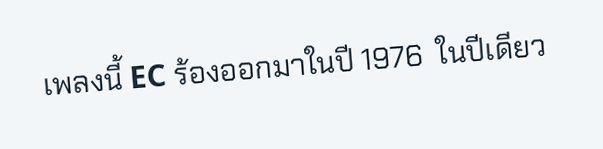เพลงนี้ EC ร้องออกมาในปี 1976  ในปีเดียว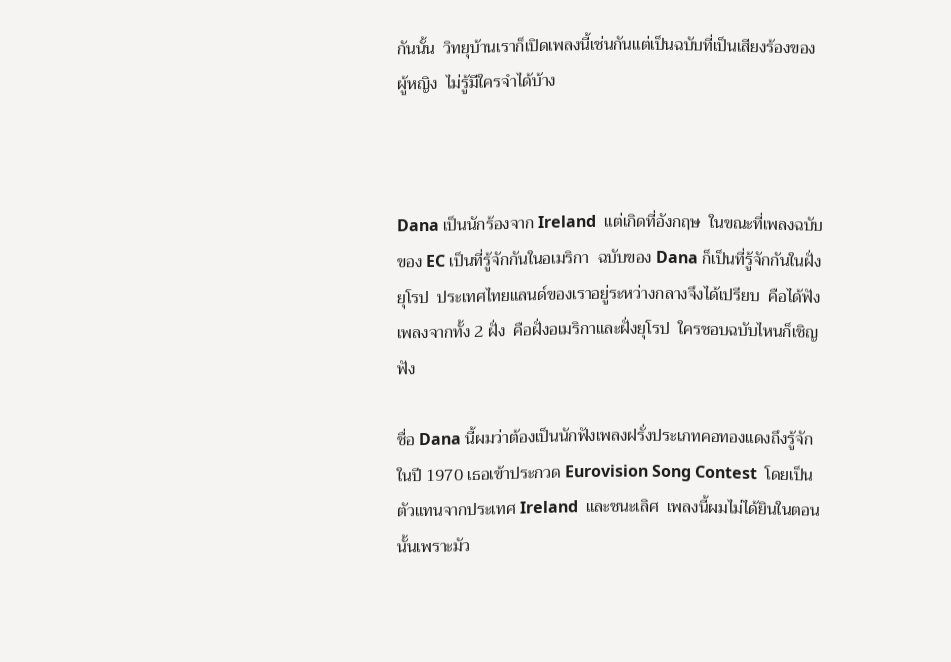กันนั้น  วิทยุบ้านเราก็เปิดเพลงนี้เช่นกันแต่เป็นฉบับที่เป็นเสียงร้องของผู้หญิง  ไม่รู้มีใครจำได้บ้าง



Dana เป็นนักร้องจาก Ireland  แต่เกิดที่อังกฤษ  ในขณะที่เพลงฉบับของ EC เป็นที่รู้จักกันในอเมริกา  ฉบับของ Dana ก็เป็นที่รู้จักกันในฝั่งยุโรป  ประเทศไทยแลนด์ของเราอยู่ระหว่างกลางจึงได้เปรียบ  คือได้ฟังเพลงจากทั้ง 2 ฝั่ง  คือฝั่งอเมริกาและฝั่งยุโรป  ใครชอบฉบับไหนก็เชิญฟัง

ชื่อ Dana นี้ผมว่าต้องเป็นนักฟังเพลงฝรั่งประเภทคอทองแดงถึงรู้จัก  ในปี 1970 เธอเข้าประกวด Eurovision Song Contest  โดยเป็นตัวแทนจากประเทศ Ireland  และชนะเลิศ  เพลงนี้ผมไม่ได้ยินในตอนนั้นเพราะมัว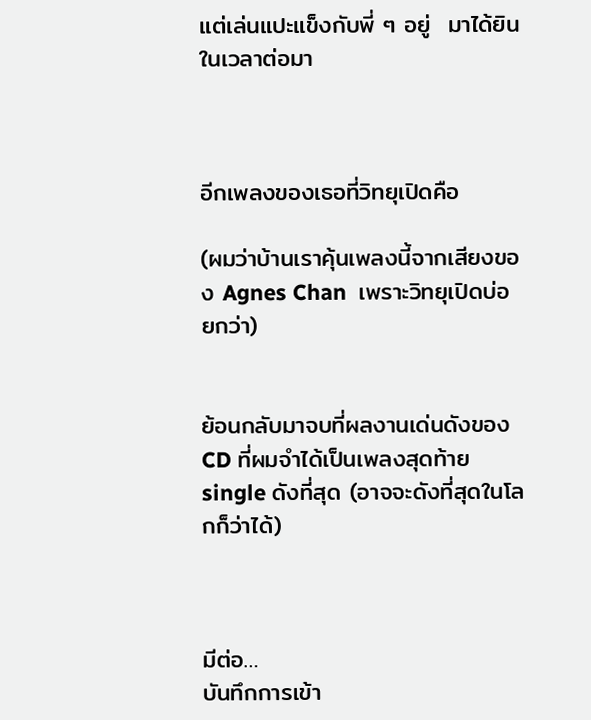แต่เล่นแปะแข็งกับพี่ ๆ อยู่  มาได้ยินในเวลาต่อมา



อีกเพลงของเธอที่วิทยุเปิดคือ

(ผมว่าบ้านเราคุ้นเพลงนี้จากเสียงของ Agnes Chan  เพราะวิทยุเปิดบ่อยกว่า)


ย้อนกลับมาจบที่ผลงานเด่นดังของ CD ที่ผมจำได้เป็นเพลงสุดท้าย  single ดังที่สุด (อาจจะดังที่สุดในโลกก็ว่าได้)



มีต่อ…
บันทึกการเข้า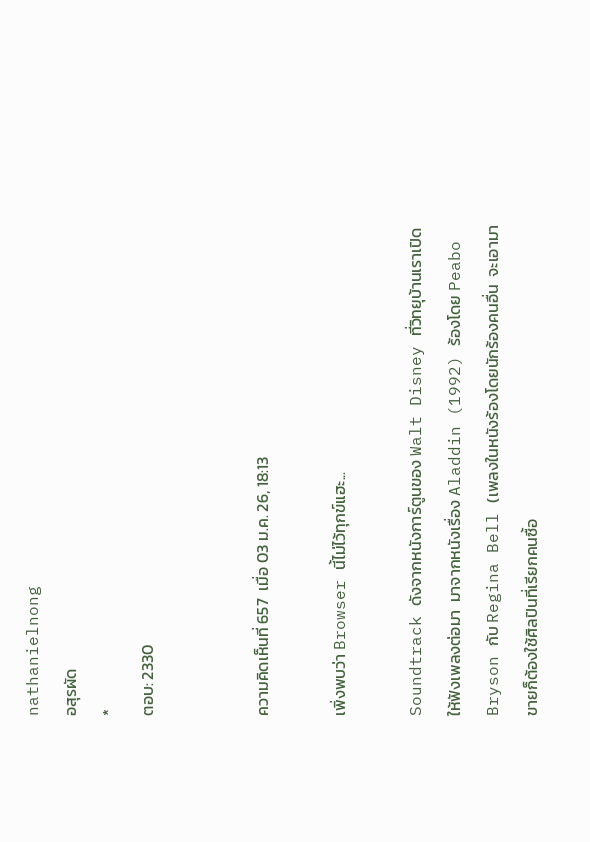nathanielnong
อสุรผัด
*
ตอบ: 2330


ความคิดเห็นที่ 657  เมื่อ 03 ม.ค. 26, 18:13

เพิ่งพบว่า Browser นี้ไม่ไว้ทุกข์แฮะ...

Soundtrack ดังจากหนังการ์ตูนของ Walt Disney ที่วิทยุบ้านเราเปิดให้ฟังเพลงต่อมา  มาจากหนังเรื่อง Aladdin (1992) ร้องโดย Peabo Bryson กับ Regina Bell (เพลงในหนังร้องโดยนักร้องคนอื่น  จะเอามาขายก็ต้องใช้ศิลปินที่เรียกคนซื้อ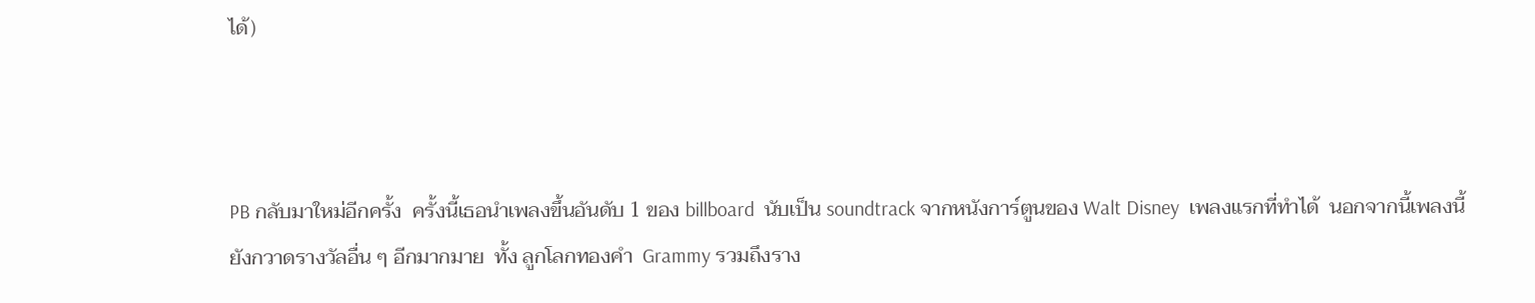ได้)



PB กลับมาใหม่อีกครั้ง  ครั้งนี้เธอนำเพลงขึ้นอันดับ 1 ของ billboard  นับเป็น soundtrack จากหนังการ์ตูนของ Walt Disney  เพลงแรกที่ทำได้  นอกจากนี้เพลงนี้ยังกวาดรางวัลอื่น ๆ อีกมากมาย  ทั้ง ลูกโลกทองคำ  Grammy รวมถึงราง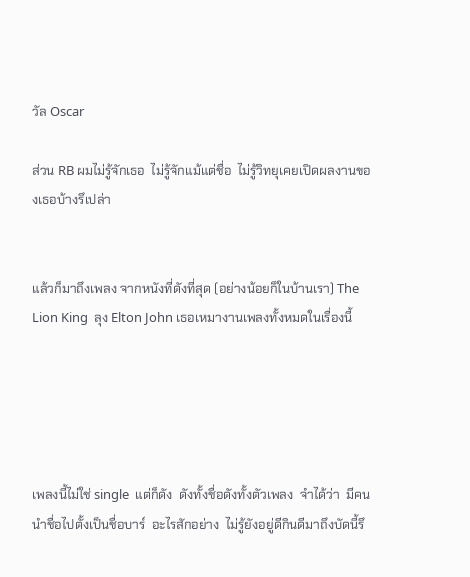วัล Oscar

ส่วน RB ผมไม่รู้จักเธอ  ไม่รู้จักแม้แต่ชื่อ  ไม่รู้วิทยุเคยเปิดผลงานของเธอบ้างรึเปล่า


แล้วก็มาถึงเพลง จากหนังที่ดังที่สุด (อย่างน้อยก็ในบ้านเรา) The Lion King  ลุง Elton John เธอเหมางานเพลงทั้งหมดในเรื่องนี้





เพลงนี้ไม่ใช่ single  แต่ก็ดัง  ดังทั้งชื่อดังทั้งตัวเพลง  จำได้ว่า  มีคนนำชื่อไปตั้งเป็นชื่อบาร์  อะไรสักอย่าง  ไม่รู้ยังอยู่ดีกินดีมาถึงบัดนี้รึ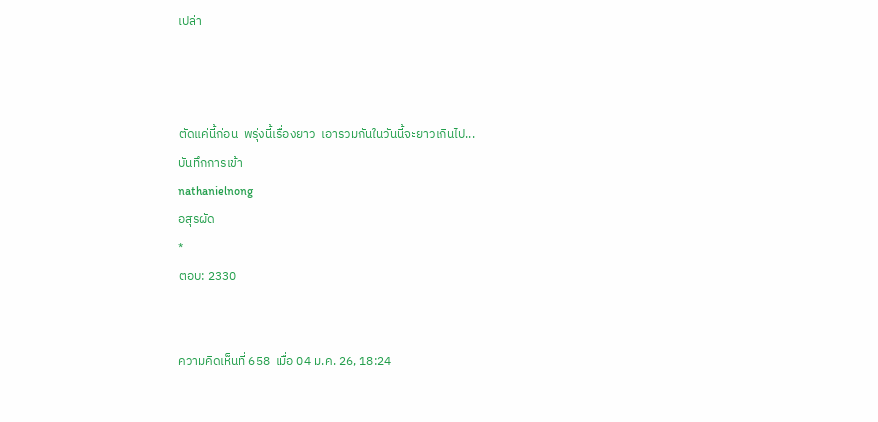เปล่า



ตัดแค่นี้ก่อน  พรุ่งนี้เรื่องยาว  เอารวมกันในวันนี้จะยาวเกินไป...
บันทึกการเข้า
nathanielnong
อสุรผัด
*
ตอบ: 2330


ความคิดเห็นที่ 658  เมื่อ 04 ม.ค. 26, 18:24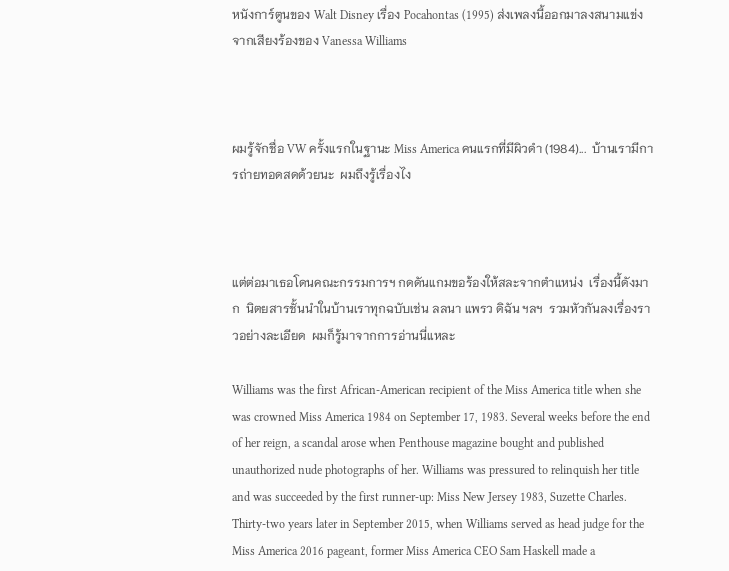หนังการ์ตูนของ Walt Disney เรื่อง Pocahontas (1995) ส่งเพลงนี้ออกมาลงสนามแข่ง  จากเสียงร้องของ Vanessa Williams



ผมรู้จักชื่อ VW ครั้งแรกในฐานะ Miss America คนแรกที่มีผิวดำ (1984)...  บ้านเรามีการถ่ายทอดสดด้วยนะ  ผมถึงรู้เรื่องไง



แต่ต่อมาเธอโดนคณะกรรมการฯ กดดันแกมขอร้องให้สละจากตำแหน่ง  เรื่องนี้ดังมาก  นิตยสารชั้นนำในบ้านเราทุกฉบับเช่น ลลนา แพรว ดิฉัน ฯลฯ  รวมหัวกันลงเรื่องราวอย่างละเอียด  ผมก็รู้มาจากการอ่านนี่แหละ

Williams was the first African-American recipient of the Miss America title when she was crowned Miss America 1984 on September 17, 1983. Several weeks before the end of her reign, a scandal arose when Penthouse magazine bought and published unauthorized nude photographs of her. Williams was pressured to relinquish her title and was succeeded by the first runner-up: Miss New Jersey 1983, Suzette Charles. Thirty-two years later in September 2015, when Williams served as head judge for the Miss America 2016 pageant, former Miss America CEO Sam Haskell made a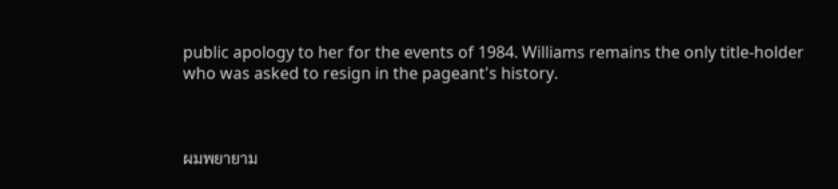public apology to her for the events of 1984. Williams remains the only title-holder who was asked to resign in the pageant's history.



ผมพยายาม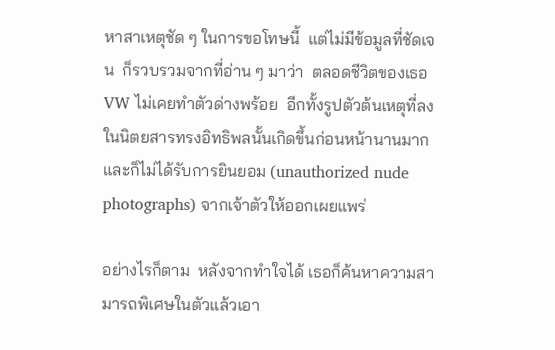หาสาเหตุชัด ๆ ในการขอโทษนี้  แต่ไม่มีข้อมูลที่ชัดเจน  ก็รวบรวมจากที่อ่าน ๆ มาว่า  ตลอดชีวิตของเธอ  VW ไม่เคยทำตัวด่างพร้อย  อีกทั้งรูปตัวต้นเหตุที่ลงในนิตยสารทรงอิทธิพลนั้นเกิดขึ้นก่อนหน้านานมากและก็ไม่ได้รับการยินยอม (unauthorized nude photographs) จากเจ้าตัวให้ออกเผยแพร่

อย่างไรก็ตาม  หลังจากทำใจได้ เธอก็ค้นหาความสามารถพิเศษในตัวแล้วเอา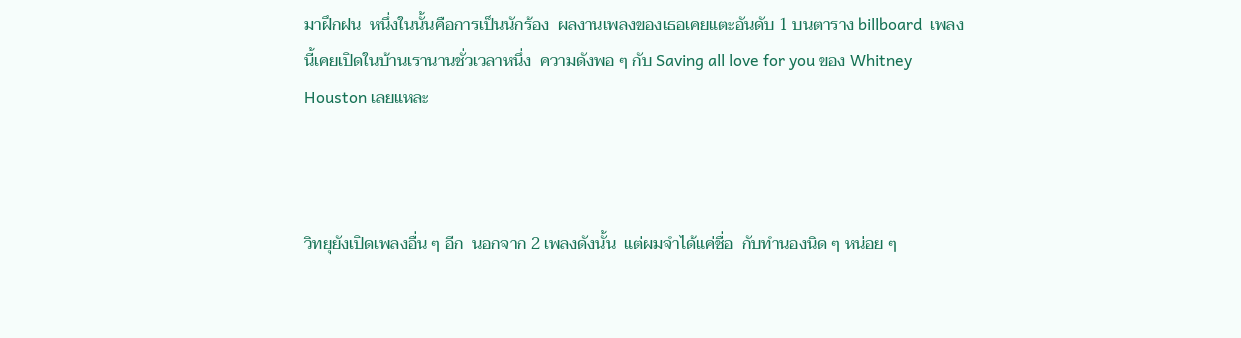มาฝึกฝน  หนึ่งในนั้นคือการเป็นนักร้อง  ผลงานเพลงของเธอเคยแตะอันดับ 1 บนตาราง billboard  เพลงนี้เคยเปิดในบ้านเรานานชั่วเวลาหนึ่ง  ความดังพอ ๆ กับ Saving all love for you ของ Whitney Houston เลยแหละ



วิทยุยังเปิดเพลงอื่น ๆ อีก  นอกจาก 2 เพลงดังนั้น  แต่ผมจำได้แค่ชื่อ  กับทำนองนิด ๆ หน่อย ๆ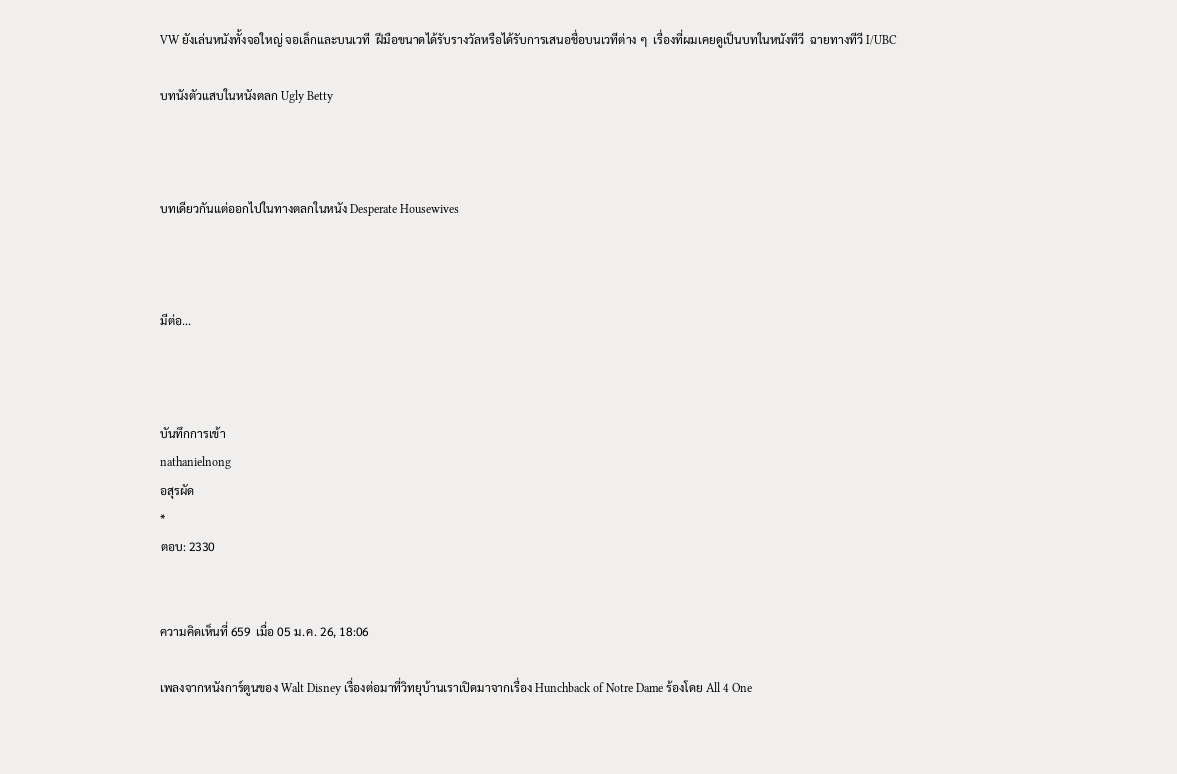VW ยังเล่นหนังทั้งจอใหญ่ จอเล็กและบนเวที  ฝีมือขนาดได้รับรางวัลหรือได้รับการเสนอชื่อบนเวทีต่าง ๆ  เรื่องที่ผมเคยดูเป็นบทในหนังทีวี  ฉายทางทีวี I/UBC

บทนังตัวแสบในหนังตลก Ugly Betty



บทเดียวกันแต่ออกไปในทางตลกในหนัง Desperate Housewives



มีต่อ...



บันทึกการเข้า
nathanielnong
อสุรผัด
*
ตอบ: 2330


ความคิดเห็นที่ 659  เมื่อ 05 ม.ค. 26, 18:06

เพลงจากหนังการ์ตูนของ Walt Disney เรื่องต่อมาที่วิทยุบ้านเราเปิดมาจากเรื่อง Hunchback of Notre Dame ร้องโดย All 4 One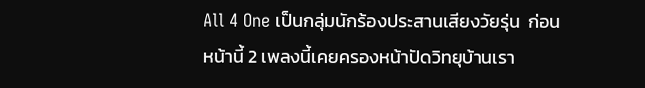All 4 One เป็นกลุ่มนักร้องประสานเสียงวัยรุ่น  ก่อนหน้านี้ 2 เพลงนี้เคยครองหน้าปัดวิทยุบ้านเรา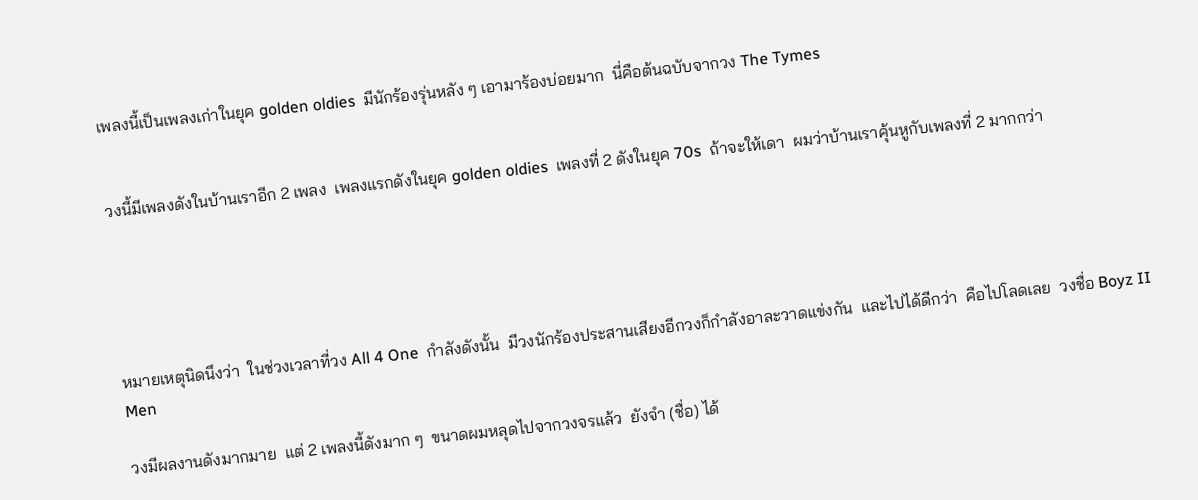เพลงนี้เป็นเพลงเก่าในยุค golden oldies  มีนักร้องรุ่นหลัง ๆ เอามาร้องบ่อยมาก  นี่คือต้นฉบับจากวง The Tymes


วงนี้มีเพลงดังในบ้านเราอีก 2 เพลง  เพลงแรกดังในยุค golden oldies  เพลงที่ 2 ดังในยุค 70s  ถ้าจะให้เดา  ผมว่าบ้านเราคุ้นหูกับเพลงที่ 2 มากกว่า





หมายเหตุนิดนึงว่า  ในช่วงเวลาที่วง All 4 One  กำลังดังนั้น  มีวงนักร้องประสานเสียงอีกวงก็กำลังอาละวาดแข่งกัน  และไปได้ดีกว่า  คือไปโลดเลย  วงชื่อ Boyz II Men

วงมีผลงานดังมากมาย  แต่ 2 เพลงนี้ดังมาก ๆ  ขนาดผมหลุดไปจากวงจรแล้ว  ยังจำ (ชื่อ) ได้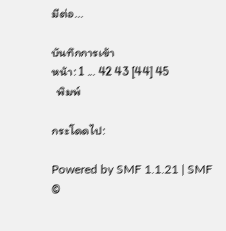มีต่อ...

บันทึกการเข้า
หน้า: 1 ... 42 43 [44] 45
  พิมพ์

กระโดดไป:

Powered by SMF 1.1.21 | SMF ©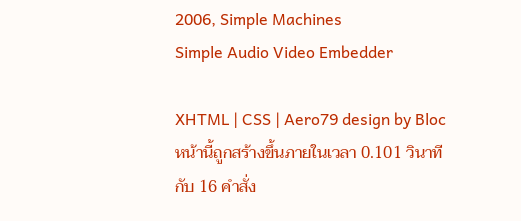2006, Simple Machines
Simple Audio Video Embedder

XHTML | CSS | Aero79 design by Bloc หน้านี้ถูกสร้างขึ้นภายในเวลา 0.101 วินาที กับ 16 คำสั่ง